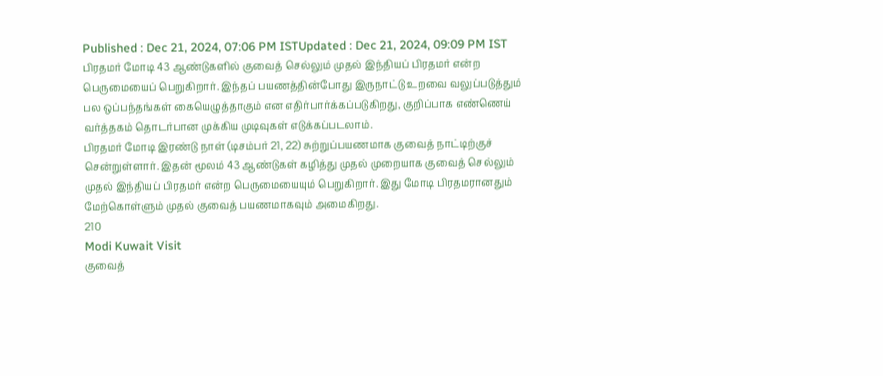Published : Dec 21, 2024, 07:06 PM ISTUpdated : Dec 21, 2024, 09:09 PM IST
பிரதமர் மோடி 43 ஆண்டுகளில் குவைத் செல்லும் முதல் இந்தியப் பிரதமர் என்ற பெருமையைப் பெறுகிறார். இந்தப் பயணத்தின்போது இருநாட்டு உறவை வலுப்படுத்தும் பல ஒப்பந்தங்கள் கையெழுத்தாகும் என எதிர்பார்க்கப்படுகிறது, குறிப்பாக எண்ணெய் வர்த்தகம் தொடர்பான முக்கிய முடிவுகள் எடுக்கப்படலாம்.
பிரதமர் மோடி இரண்டு நாள் (டிசம்பர் 21, 22) சுற்றுப்பயணமாக குவைத் நாட்டிற்குச் சென்றுள்ளார். இதன் மூலம் 43 ஆண்டுகள் கழித்து முதல் முறையாக குவைத் செல்லும் முதல் இந்தியப் பிரதமர் என்ற பெருமையையும் பெறுகிறார். இது மோடி பிரதமரானதும் மேற்கொள்ளும் முதல் குவைத் பயணமாகவும் அமைகிறது.
210
Modi Kuwait Visit
குவைத்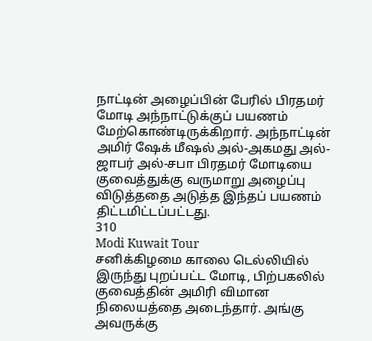நாட்டின் அழைப்பின் பேரில் பிரதமர் மோடி அந்நாட்டுக்குப் பயணம் மேற்கொண்டிருக்கிறார். அந்நாட்டின் அமிர் ஷேக் மீஷல் அல்-அகமது அல்-ஜாபர் அல்-சபா பிரதமர் மோடியை குவைத்துக்கு வருமாறு அழைப்பு விடுத்ததை அடுத்த இந்தப் பயணம் திட்டமிட்டப்பட்டது.
310
Modi Kuwait Tour
சனிக்கிழமை காலை டெல்லியில் இருந்து புறப்பட்ட மோடி, பிற்பகலில் குவைத்தின் அமிரி விமான நிலையத்தை அடைந்தார். அங்கு அவருக்கு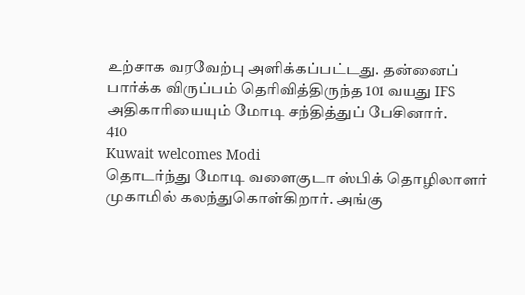உற்சாக வரவேற்பு அளிக்கப்பட்டது. தன்னைப் பார்க்க விருப்பம் தெரிவித்திருந்த 101 வயது IFS அதிகாரியையும் மோடி சந்தித்துப் பேசினார்.
410
Kuwait welcomes Modi
தொடர்ந்து மோடி வளைகுடா ஸ்பிக் தொழிலாளர் முகாமில் கலந்துகொள்கிறார். அங்கு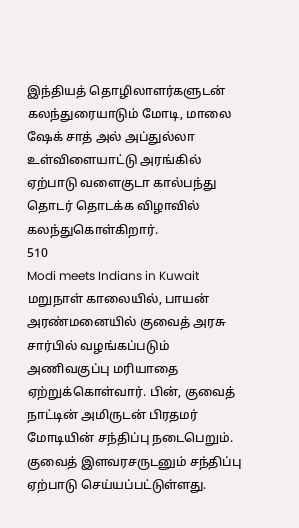இந்தியத் தொழிலாளர்களுடன் கலந்துரையாடும் மோடி, மாலை ஷேக் சாத் அல் அப்துல்லா உள்விளையாட்டு அரங்கில் ஏற்பாடு வளைகுடா கால்பந்து தொடர் தொடக்க விழாவில் கலந்துகொள்கிறார்.
510
Modi meets Indians in Kuwait
மறுநாள் காலையில், பாயன் அரண்மனையில் குவைத் அரசு சார்பில் வழங்கப்படும் அணிவகுப்பு மரியாதை ஏற்றுக்கொள்வார். பின், குவைத் நாட்டின் அமிருடன் பிரதமர் மோடியின் சந்திப்பு நடைபெறும். குவைத் இளவரசருடனும் சந்திப்பு ஏற்பாடு செய்யப்பட்டுள்ளது.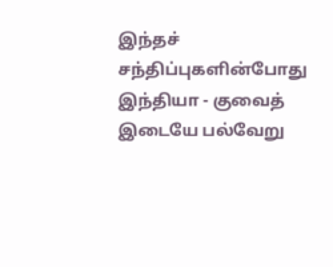இந்தச் சந்திப்புகளின்போது இந்தியா - குவைத் இடையே பல்வேறு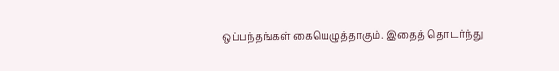ஒப்பந்தங்கள் கையெழுத்தாகும். இதைத் தொடர்ந்து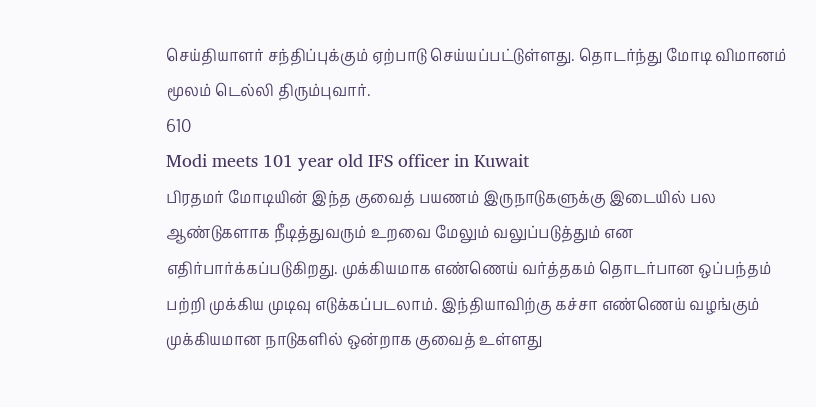செய்தியாளர் சந்திப்புக்கும் ஏற்பாடு செய்யப்பட்டுள்ளது. தொடர்ந்து மோடி விமானம் மூலம் டெல்லி திரும்புவார்.
610
Modi meets 101 year old IFS officer in Kuwait
பிரதமர் மோடியின் இந்த குவைத் பயணம் இருநாடுகளுக்கு இடையில் பல ஆண்டுகளாக நீடித்துவரும் உறவை மேலும் வலுப்படுத்தும் என எதிர்பார்க்கப்படுகிறது. முக்கியமாக எண்ணெய் வர்த்தகம் தொடர்பான ஒப்பந்தம் பற்றி முக்கிய முடிவு எடுக்கப்படலாம். இந்தியாவிற்கு கச்சா எண்ணெய் வழங்கும் முக்கியமான நாடுகளில் ஒன்றாக குவைத் உள்ளது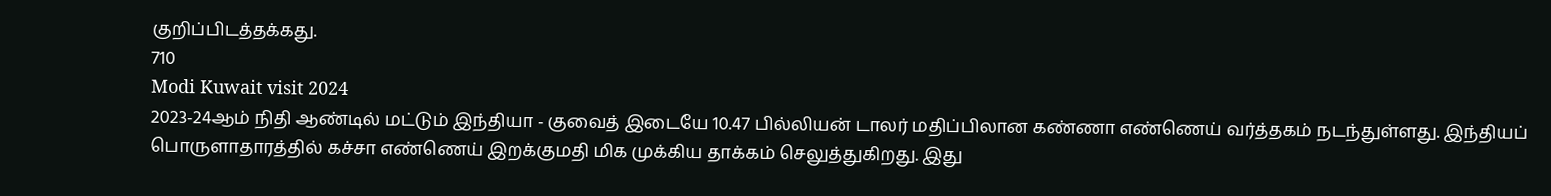குறிப்பிடத்தக்கது.
710
Modi Kuwait visit 2024
2023-24ஆம் நிதி ஆண்டில் மட்டும் இந்தியா - குவைத் இடையே 10.47 பில்லியன் டாலர் மதிப்பிலான கண்ணா எண்ணெய் வர்த்தகம் நடந்துள்ளது. இந்தியப் பொருளாதாரத்தில் கச்சா எண்ணெய் இறக்குமதி மிக முக்கிய தாக்கம் செலுத்துகிறது. இது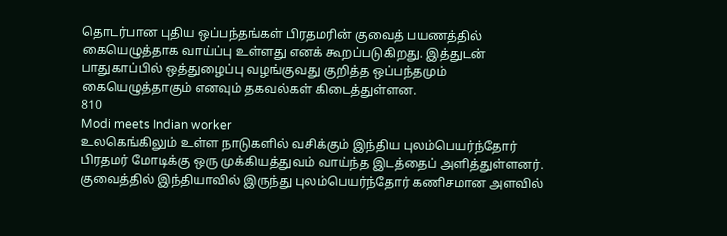தொடர்பான புதிய ஒப்பந்தங்கள் பிரதமரின் குவைத் பயணத்தில் கையெழுத்தாக வாய்ப்பு உள்ளது எனக் கூறப்படுகிறது. இத்துடன் பாதுகாப்பில் ஒத்துழைப்பு வழங்குவது குறித்த ஒப்பந்தமும் கையெழுத்தாகும் எனவும் தகவல்கள் கிடைத்துள்ளன.
810
Modi meets Indian worker
உலகெங்கிலும் உள்ள நாடுகளில் வசிக்கும் இந்திய புலம்பெயர்ந்தோர் பிரதமர் மோடிக்கு ஒரு முக்கியத்துவம் வாய்ந்த இடத்தைப் அளித்துள்ளனர். குவைத்தில் இந்தியாவில் இருந்து புலம்பெயர்ந்தோர் கணிசமான அளவில்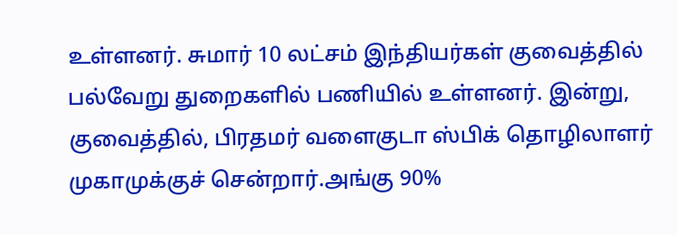உள்ளனர். சுமார் 10 லட்சம் இந்தியர்கள் குவைத்தில் பல்வேறு துறைகளில் பணியில் உள்ளனர். இன்று, குவைத்தில், பிரதமர் வளைகுடா ஸ்பிக் தொழிலாளர் முகாமுக்குச் சென்றார்.அங்கு 90%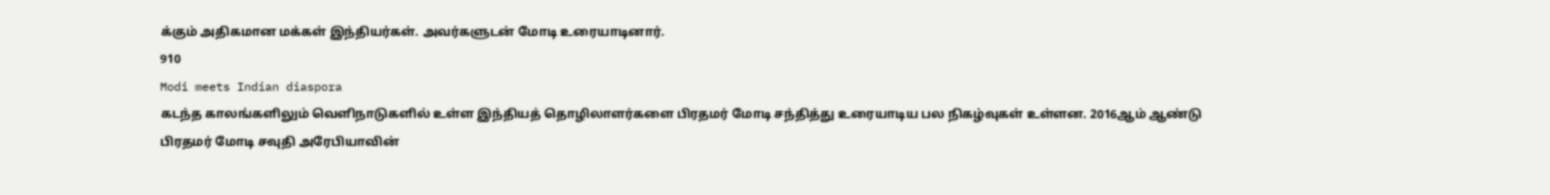க்கும் அதிகமான மக்கள் இந்தியர்கள். அவர்களுடன் மோடி உரையாடினார்.
910
Modi meets Indian diaspora
கடந்த காலங்களிலும் வெளிநாடுகளில் உள்ள இந்தியத் தொழிலாளர்களை பிரதமர் மோடி சந்தித்து உரையாடிய பல நிகழ்வுகள் உள்ளன. 2016ஆம் ஆண்டு பிரதமர் மோடி சவுதி அரேபியாவின்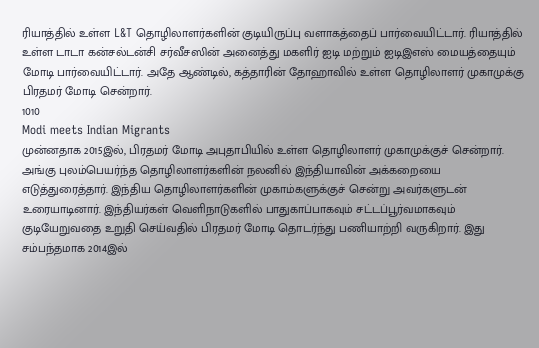ரியாத்தில் உள்ள L&T தொழிலாளர்களின் குடியிருப்பு வளாகத்தைப் பார்வையிட்டார். ரியாத்தில் உள்ள டாடா கன்சல்டன்சி சர்வீசஸின் அனைத்து மகளிர் ஐடி மற்றும் ஐடிஇஎஸ் மையத்தையும் மோடி பார்வையிட்டார். அதே ஆண்டில், கத்தாரின் தோஹாவில் உள்ள தொழிலாளர் முகாமுக்கு பிரதமர் மோடி சென்றார்.
1010
Modi meets Indian Migrants
முன்னதாக 2015இல், பிரதமர் மோடி அபுதாபியில் உள்ள தொழிலாளர் முகாமுக்குச் சென்றார். அங்கு புலம்பெயர்ந்த தொழிலாளர்களின் நலனில் இந்தியாவின் அக்கறையை எடுத்துரைத்தார். இந்திய தொழிலாளர்களின் முகாம்களுக்குச் சென்று அவர்களுடன் உரையாடினார். இந்தியர்கள் வெளிநாடுகளில் பாதுகாப்பாகவும் சட்டப்பூர்வமாகவும் குடியேறுவதை உறுதி செய்வதில் பிரதமர் மோடி தொடர்ந்து பணியாற்றி வருகிறார். இது சம்பந்தமாக 2014இல்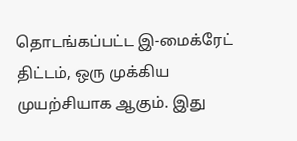தொடங்கப்பட்ட இ-மைக்ரேட் திட்டம், ஒரு முக்கிய முயற்சியாக ஆகும். இது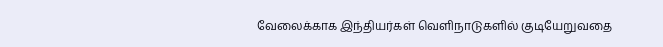வேலைக்காக இந்தியர்கள் வெளிநாடுகளில் குடியேறுவதை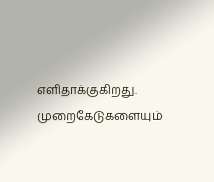எளிதாக்குகிறது. முறைகேடுகளையும்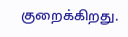குறைக்கிறது.